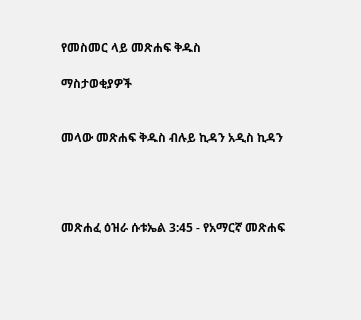የመስመር ላይ መጽሐፍ ቅዱስ

ማስታወቂያዎች


መላው መጽሐፍ ቅዱስ ብሉይ ኪዳን አዲስ ኪዳን




መጽሐፈ ዕዝራ ሱቱኤል 3:45 - የአማርኛ መጽሐፍ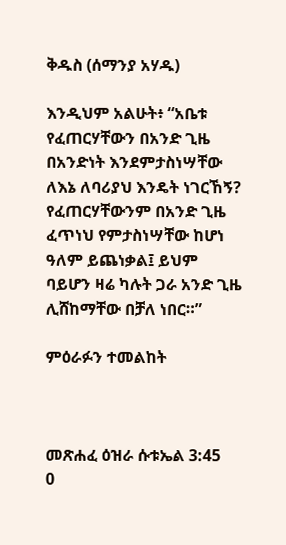ቅዱስ (ሰማንያ አሃዱ)

እንዲህም አልሁት፥ “አቤቱ የፈጠርሃቸውን በአንድ ጊዜ በአንድነት እንደምታስነሣቸው ለእኔ ለባሪያህ እንዴት ነገርኸኝ? የፈጠርሃቸውንም በአንድ ጊዜ ፈጥነህ የምታስነሣቸው ከሆነ ዓለም ይጨነቃል፤ ይህም ባይሆን ዛሬ ካሉት ጋራ አንድ ጊዜ ሊሸከማቸው በቻለ ነበር።”

ምዕራፉን ተመልከት



መጽሐፈ ዕዝራ ሱቱኤል 3:45
0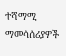ተሻማሚ ማመሳሰሪያዎች